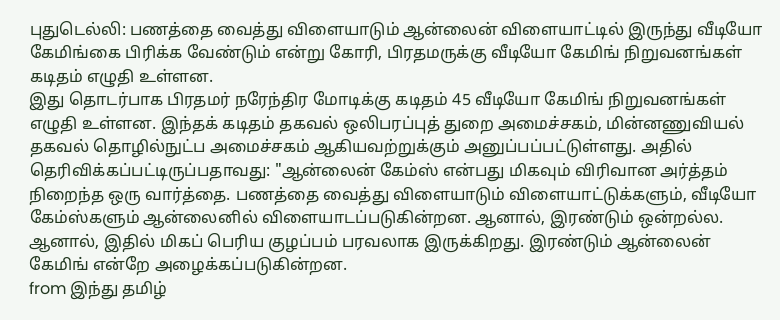புதுடெல்லி: பணத்தை வைத்து விளையாடும் ஆன்லைன் விளையாட்டில் இருந்து வீடியோ கேமிங்கை பிரிக்க வேண்டும் என்று கோரி, பிரதமருக்கு வீடியோ கேமிங் நிறுவனங்கள் கடிதம் எழுதி உள்ளன.
இது தொடர்பாக பிரதமர் நரேந்திர மோடிக்கு கடிதம் 45 வீடியோ கேமிங் நிறுவனங்கள் எழுதி உள்ளன. இந்தக் கடிதம் தகவல் ஒலிபரப்புத் துறை அமைச்சகம், மின்னணுவியல் தகவல் தொழில்நுட்ப அமைச்சகம் ஆகியவற்றுக்கும் அனுப்பப்பட்டுள்ளது. அதில் தெரிவிக்கப்பட்டிருப்பதாவது: "ஆன்லைன் கேம்ஸ் என்பது மிகவும் விரிவான அர்த்தம் நிறைந்த ஒரு வார்த்தை. பணத்தை வைத்து விளையாடும் விளையாட்டுக்களும், வீடியோ கேம்ஸ்களும் ஆன்லைனில் விளையாடப்படுகின்றன. ஆனால், இரண்டும் ஒன்றல்ல. ஆனால், இதில் மிகப் பெரிய குழப்பம் பரவலாக இருக்கிறது. இரண்டும் ஆன்லைன் கேமிங் என்றே அழைக்கப்படுகின்றன.
from இந்து தமிழ்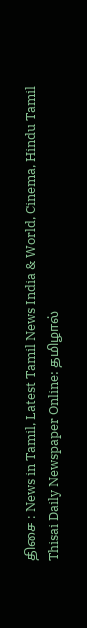திசை : News in Tamil, Latest Tamil News India & World, Cinema, Hindu Tamil Thisai Daily Newspaper Online: தமிழால்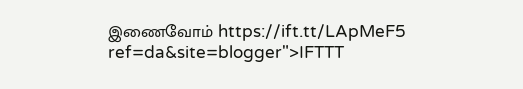இணைவோம் https://ift.tt/LApMeF5
ref=da&site=blogger">IFTTT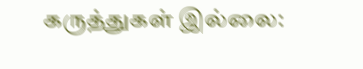கருத்துகள் இல்லை: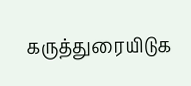கருத்துரையிடுக